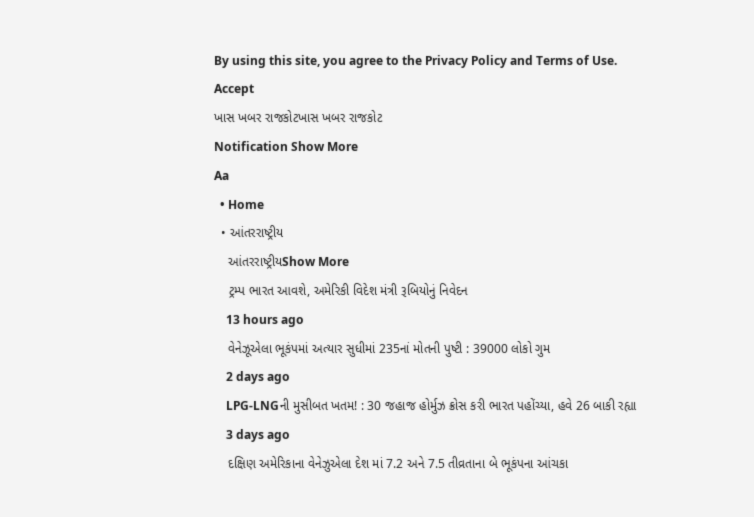By using this site, you agree to the Privacy Policy and Terms of Use.
Accept
ખાસ ખબર રાજકોટખાસ ખબર રાજકોટ
Notification Show More
Aa
  • Home
  • આંતરરાષ્ટ્રીય
    આંતરરાષ્ટ્રીયShow More
    ટ્રમ્પ ભારત આવશે, અમેરિકી વિદેશ મંત્રી રૂબિયોનું નિવેદન
    13 hours ago
    વેનેઝૂએલા ભૂકંપમાં અત્યાર સુધીમાં 235નાં મોતની પુષ્ટી : 39000 લોકો ગુમ
    2 days ago
    LPG-LNGની મુસીબત ખતમ! : 30 જહાજ હોર્મુઝ ક્રોસ કરી ભારત પહોંચ્યા, હવે 26 બાકી રહ્યા
    3 days ago
    દક્ષિણ અમેરિકાના વેનેઝુએલા દેશ માં 7.2 અને 7.5 તીવ્રતાના બે ભૂકંપના આંચકા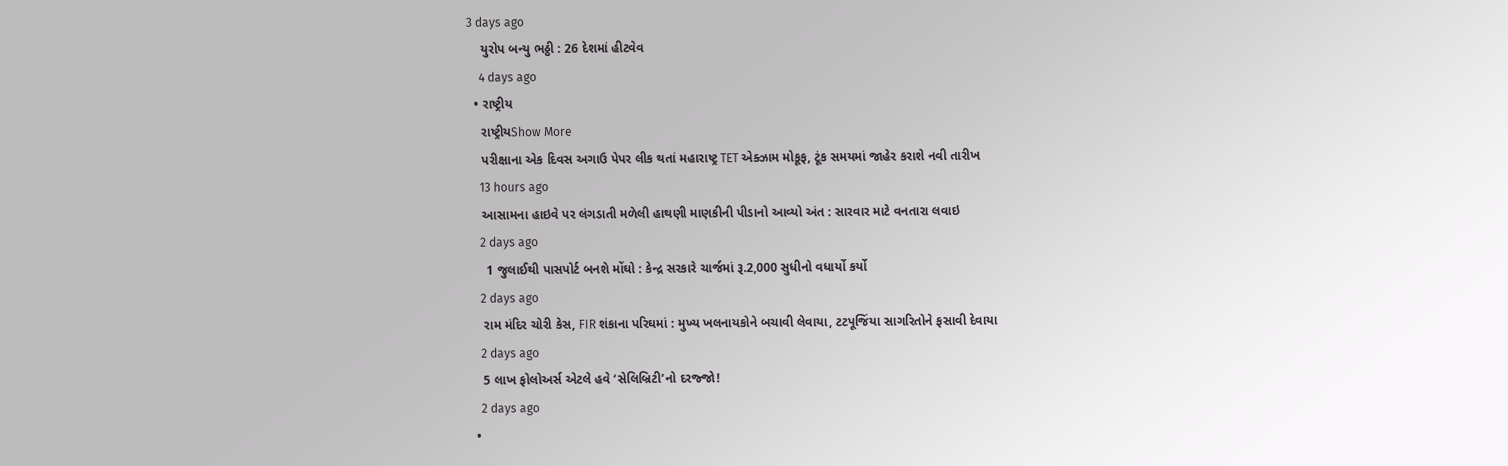3 days ago
    યુરોપ બન્યુ ભઠ્ઠી : 26 દેશમાં હીટવેવ
    4 days ago
  • રાષ્ટ્રીય
    રાષ્ટ્રીયShow More
    પરીક્ષાના એક દિવસ અગાઉ પેપર લીક થતાં મહારાષ્ટ્ર TET એક્ઝામ મોકૂફ, ટૂંક સમયમાં જાહેર કરાશે નવી તારીખ
    13 hours ago
    આસામના હાઇવે પર લંગડાતી મળેલી હાથણી માણકીની પીડાનો આવ્યો અંત : સારવાર માટે વનતારા લવાઇ
    2 days ago
     1 જુલાઈથી પાસપોર્ટ બનશે મોંઘો : કેન્દ્ર સરકારે ચાર્જમાં રૂ.2,000 સુધીનો વધાર્યો કર્યો
    2 days ago
    રામ મંદિર ચોરી કેસ, FIR શંકાના પરિઘમાં : મુખ્ય ખલનાયકોને બચાવી લેવાયા, ટટપૂજિંયા સાગરિતોને ફસાવી દેવાયા
    2 days ago
    5 લાખ ફોલોઅર્સ એટલે હવે ‘સેલિબ્રિટી’નો દરજ્જો!
    2 days ago
  •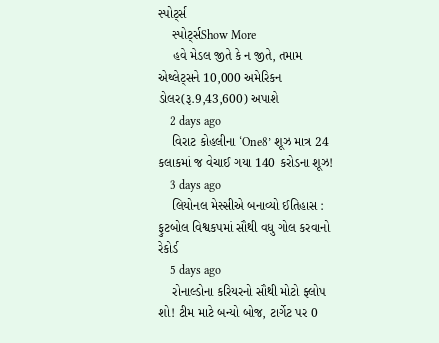સ્પોર્ટ્સ
    સ્પોર્ટ્સShow More
    હવે મેડલ જીતે કે ન જીતે, તમામ એથ્લેટ્સને 10,000 અમેરિકન ડોલર(રૂ.9,43,600) અપાશે
    2 days ago
    વિરાટ કોહલીના ‘One8’ શૂઝ માત્ર 24 કલાકમાં જ વેચાઈ ગયા 140 કરોડના શૂઝ!
    3 days ago
    લિયોનલ મેસ્સીએ બનાવ્યો ઈતિહાસ : ફુટબોલ વિશ્વકપમાં સૌથી વધુ ગોલ કરવાનો રેકોર્ડ
    5 days ago
    રોનાલ્ડોના કરિયરનો સૌથી મોટો ફ્લોપ શો! ટીમ માટે બન્યો બોજ, ટાર્ગેટ પર 0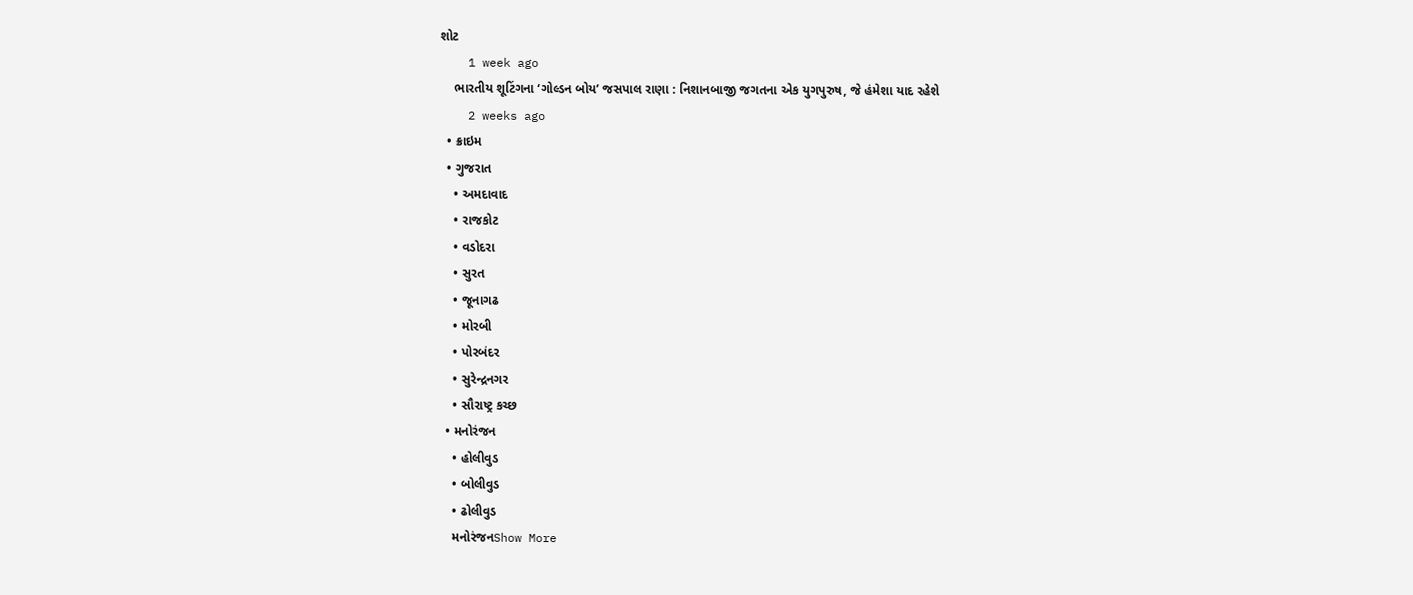શોટ
    1 week ago
    ભારતીય શૂટિંગના ‘ગોલ્ડન બોય’ જસપાલ રાણા : નિશાનબાજી જગતના એક યુગપુરુષ, જે હંમેશા યાદ રહેશે
    2 weeks ago
  • ક્રાઇમ
  • ગુજરાત
    • અમદાવાદ
    • રાજકોટ
    • વડોદરા
    • સુરત
    • જૂનાગઢ
    • મોરબી
    • પોરબંદર
    • સુરેન્દ્રનગર
    • સૌરાષ્ટ્ર કચ્છ
  • મનોરંજન
    • હોલીવુડ
    • બોલીવુડ
    • ઢોલીવુડ
    મનોરંજનShow More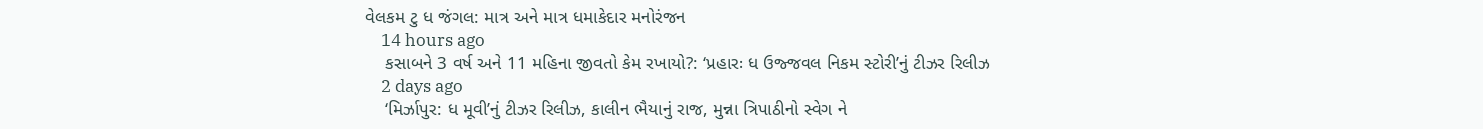વેલકમ ટુ ધ જંગલ: માત્ર અને માત્ર ધમાકેદાર મનોરંજન
    14 hours ago
    કસાબને 3 વર્ષ અને 11 મહિના જીવતો કેમ રખાયો?: ‘પ્રહારઃ ધ ઉજ્જવલ નિકમ સ્ટોરી’નું ટીઝર રિલીઝ
    2 days ago
    ‘મિર્ઝાપુર: ધ મૂવી’નું ટીઝર રિલીઝ, કાલીન ભૈયાનું રાજ, મુન્ના ત્રિપાઠીનો સ્વેગ ને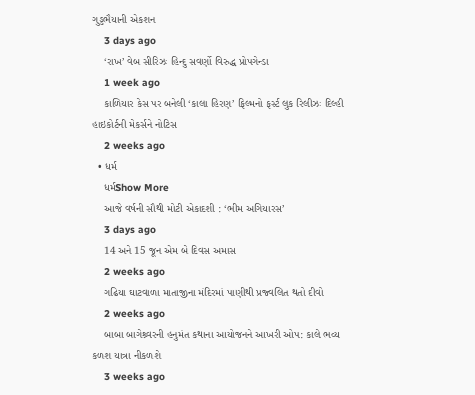ગુડ્ડભૈયાની એકશન
    3 days ago
    ‘રાખ’ વેબ સીરિઝઃ હિન્દુ સવર્ણો વિરુદ્ધ પ્રોપગેન્ડા
    1 week ago
    કાળિયાર કેસ પર બનેલી ‘કાલા હિરણ’ ફિલ્મનો ફર્સ્ટ લુક રિલીઝઃ દિલ્હી હાઇકોર્ટની મેકર્સને નોટિસ
    2 weeks ago
  • ધર્મ
    ધર્મShow More
    આજે વર્ષની સૌથી મોટી એકાદશી : ‘ભીમ અગિયારસ’
    3 days ago
    14 અને 15 જૂન એમ બે દિવસ અમાસ
    2 weeks ago
    ગઢિયા ઘાટવાળા માતાજીના મંદિરમાં પાણીથી પ્રજ્વલિત થતો દીવો
    2 weeks ago
    બાબા બાગેશ્ર્વરની હનુમંત કથાના આયોજનને આખરી ઓપ: કાલે ભવ્ય કળશ યાત્રા નીકળશે
    3 weeks ago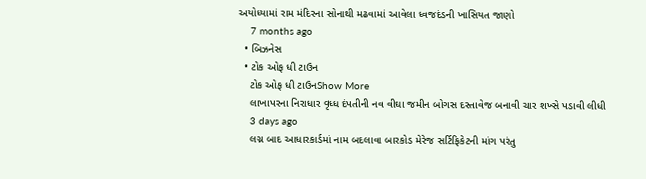અયોધ્યામાં રામ મંદિરના સોનાથી મઢવામાં આવેલા ધ્વજદંડની ખાસિયત જાણો
    7 months ago
  • બિઝનેસ
  • ટોક ઓફ ધી ટાઉન
    ટોક ઓફ ધી ટાઉનShow More
    લાખાપરના નિરાધાર વૃધ્ધ દંપતીની નવ વીઘા જમીન બોગસ દસ્તાવેજ બનાવી ચાર શખ્સે પડાવી લીધી
    3 days ago
    લગ્ન બાદ આધારકાર્ડમાં નામ બદલાવા બારકોડ મેરેજ સર્ટિફિકેટની માંગ પરંતુ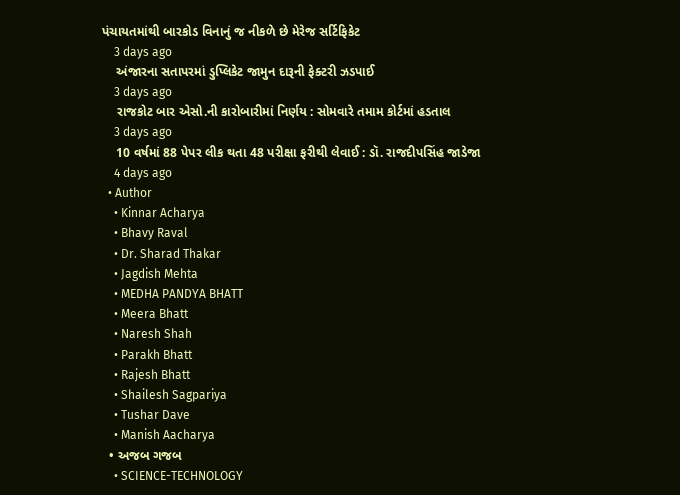પંચાયતમાંથી બારકોડ વિનાનું જ નીકળે છે મેરેજ સર્ટિફિકેટ
    3 days ago
    અંજારના સતાપરમાં ડુપ્લિકેટ જામુન દારૂની ફેક્ટરી ઝડપાઈ
    3 days ago
    રાજકોટ બાર એસો.ની કારોબારીમાં નિર્ણય : સોમવારે તમામ કોર્ટમાં હડતાલ
    3 days ago
    10 વર્ષમાં 88 પેપર લીક થતા 48 પરીક્ષા ફરીથી લેવાઈ : ડૉ. રાજદીપસિંહ જાડેજા
    4 days ago
  • Author
    • Kinnar Acharya
    • Bhavy Raval
    • Dr. Sharad Thakar
    • Jagdish Mehta
    • MEDHA PANDYA BHATT
    • Meera Bhatt
    • Naresh Shah
    • Parakh Bhatt
    • Rajesh Bhatt
    • Shailesh Sagpariya
    • Tushar Dave
    • Manish Aacharya
  • અજબ ગજબ
    • SCIENCE-TECHNOLOGY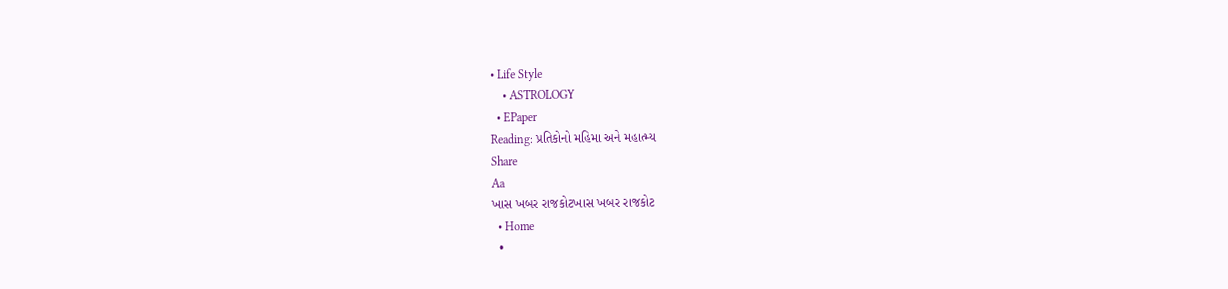• Life Style
    • ASTROLOGY
  • EPaper
Reading: પ્રતિકોનો મહિમા અને મહાત્મ્ય
Share
Aa
ખાસ ખબર રાજકોટખાસ ખબર રાજકોટ
  • Home
  •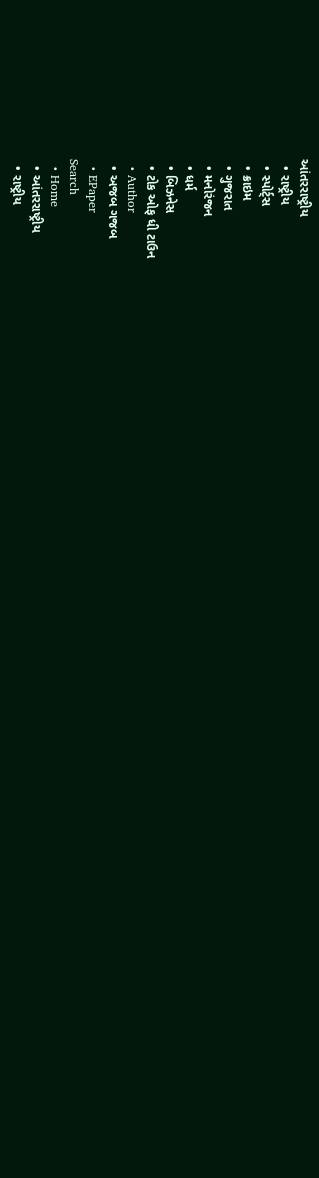આંતરરાષ્ટ્રીય
  • રાષ્ટ્રીય
  • સ્પોર્ટ્સ
  • ક્રાઇમ
  • ગુજરાત
  • મનોરંજન
  • ધર્મ
  • બિઝનેસ
  • ટોક ઓફ ધી ટાઉન
  • Author
  • અજબ ગજબ
  • EPaper
Search
  • Home
  • આંતરરાષ્ટ્રીય
  • રાષ્ટ્રીય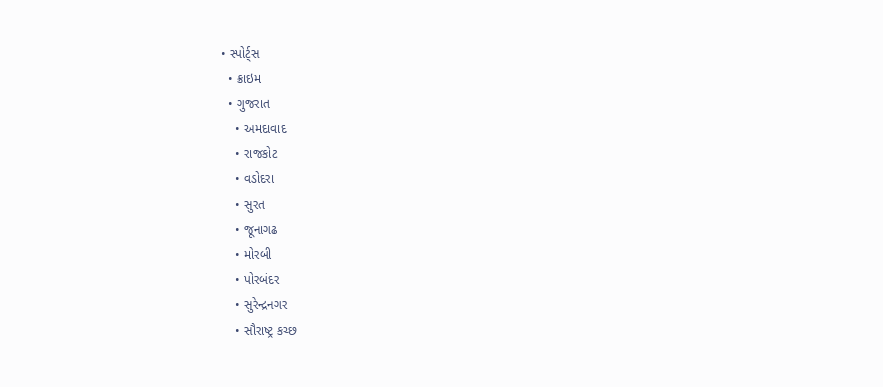• સ્પોર્ટ્સ
  • ક્રાઇમ
  • ગુજરાત
    • અમદાવાદ
    • રાજકોટ
    • વડોદરા
    • સુરત
    • જૂનાગઢ
    • મોરબી
    • પોરબંદર
    • સુરેન્દ્રનગર
    • સૌરાષ્ટ્ર કચ્છ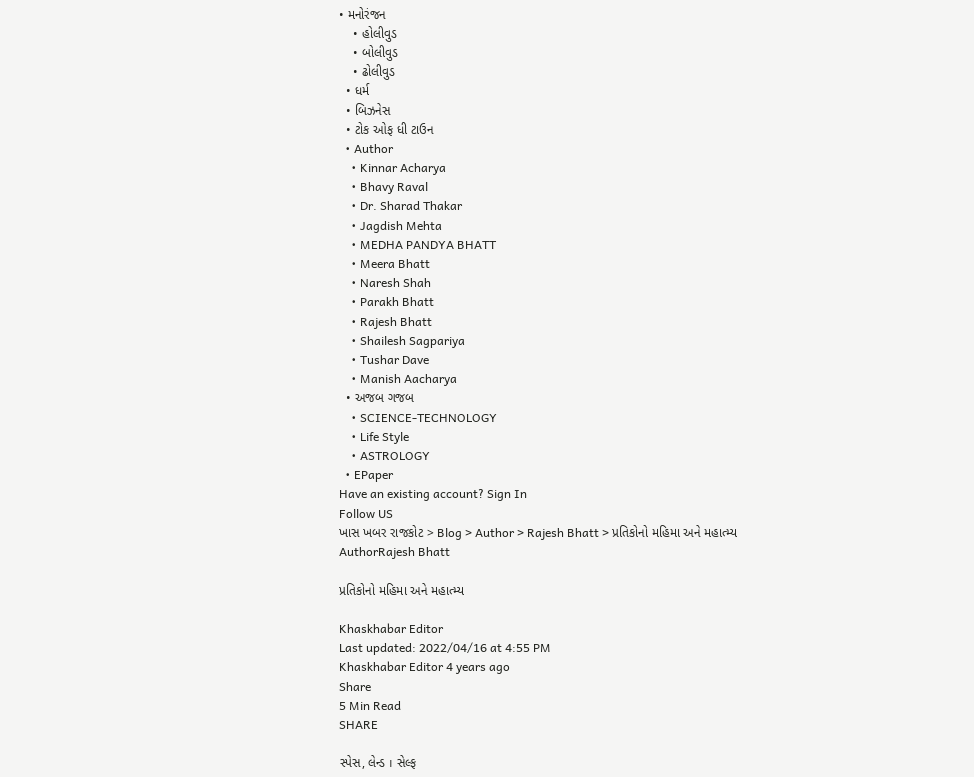• મનોરંજન
    • હોલીવુડ
    • બોલીવુડ
    • ઢોલીવુડ
  • ધર્મ
  • બિઝનેસ
  • ટોક ઓફ ધી ટાઉન
  • Author
    • Kinnar Acharya
    • Bhavy Raval
    • Dr. Sharad Thakar
    • Jagdish Mehta
    • MEDHA PANDYA BHATT
    • Meera Bhatt
    • Naresh Shah
    • Parakh Bhatt
    • Rajesh Bhatt
    • Shailesh Sagpariya
    • Tushar Dave
    • Manish Aacharya
  • અજબ ગજબ
    • SCIENCE-TECHNOLOGY
    • Life Style
    • ASTROLOGY
  • EPaper
Have an existing account? Sign In
Follow US
ખાસ ખબર રાજકોટ > Blog > Author > Rajesh Bhatt > પ્રતિકોનો મહિમા અને મહાત્મ્ય
AuthorRajesh Bhatt

પ્રતિકોનો મહિમા અને મહાત્મ્ય

Khaskhabar Editor
Last updated: 2022/04/16 at 4:55 PM
Khaskhabar Editor 4 years ago
Share
5 Min Read
SHARE

સ્પેસ, લેન્ડ । સેલ્ફ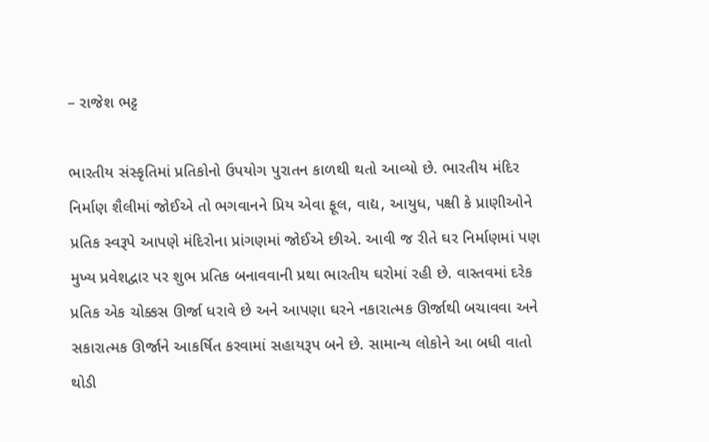– રાજેશ ભટ્ટ

ભારતીય સંસ્કૃતિમાં પ્રતિકોનો ઉપયોગ પુરાતન કાળથી થતો આવ્યો છે. ભારતીય મંદિર નિર્માણ શૈલીમાં જોઈએ તો ભગવાનને પ્રિય એવા ફૂલ, વાદ્ય, આયુધ, પક્ષી કે પ્રાણીઓને પ્રતિક સ્વરૂપે આપણે મંદિરોના પ્રાંગણમાં જોઈએ છીએ. આવી જ રીતે ઘર નિર્માણમાં પણ મુખ્ય પ્રવેશદ્વાર પર શુભ પ્રતિક બનાવવાની પ્રથા ભારતીય ઘરોમાં રહી છે. વાસ્તવમાં દરેક પ્રતિક એક ચોક્કસ ઊર્જા ધરાવે છે અને આપણા ઘરને નકારાત્મક ઊર્જાથી બચાવવા અને સકારાત્મક ઊર્જાને આકર્ષિત કરવામાં સહાયરૂપ બને છે. સામાન્ય લોકોને આ બધી વાતો થોડી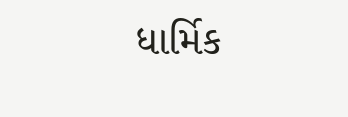ધાર્મિક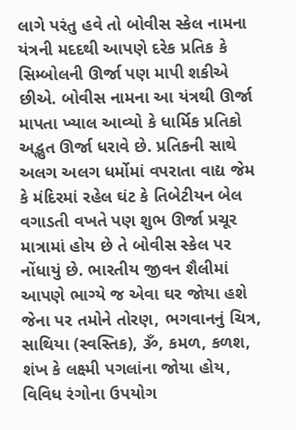લાગે પરંતુ હવે તો બોવીસ સ્કેલ નામના યંત્રની મદદથી આપણે દરેક પ્રતિક કે સિમ્બોલની ઊર્જા પણ માપી શકીએ છીએ. બોવીસ નામના આ યંત્રથી ઊર્જા માપતા ખ્યાલ આવ્યો કે ધાર્મિક પ્રતિકો અદ્ભુત ઊર્જા ધરાવે છે. પ્રતિકની સાથે અલગ અલગ ધર્મોમાં વપરાતા વાદ્ય જેમ કે મંદિરમાં રહેલ ઘંટ કે તિબેટીયન બેલ વગાડતી વખતે પણ શુભ ઊર્જા પ્રચૂર માત્રામાં હોય છે તે બોવીસ સ્કેલ પર નોંધાયું છે. ભારતીય જીવન શૈલીમાં આપણે ભાગ્યે જ એવા ઘર જોયા હશે જેના પર તમોને તોરણ, ભગવાનનું ચિત્ર, સાથિયા (સ્વસ્તિક), ૐ, કમળ, કળશ, શંખ કે લક્ષ્મી પગલાંના જોયા હોય, વિવિધ રંગોના ઉપયોગ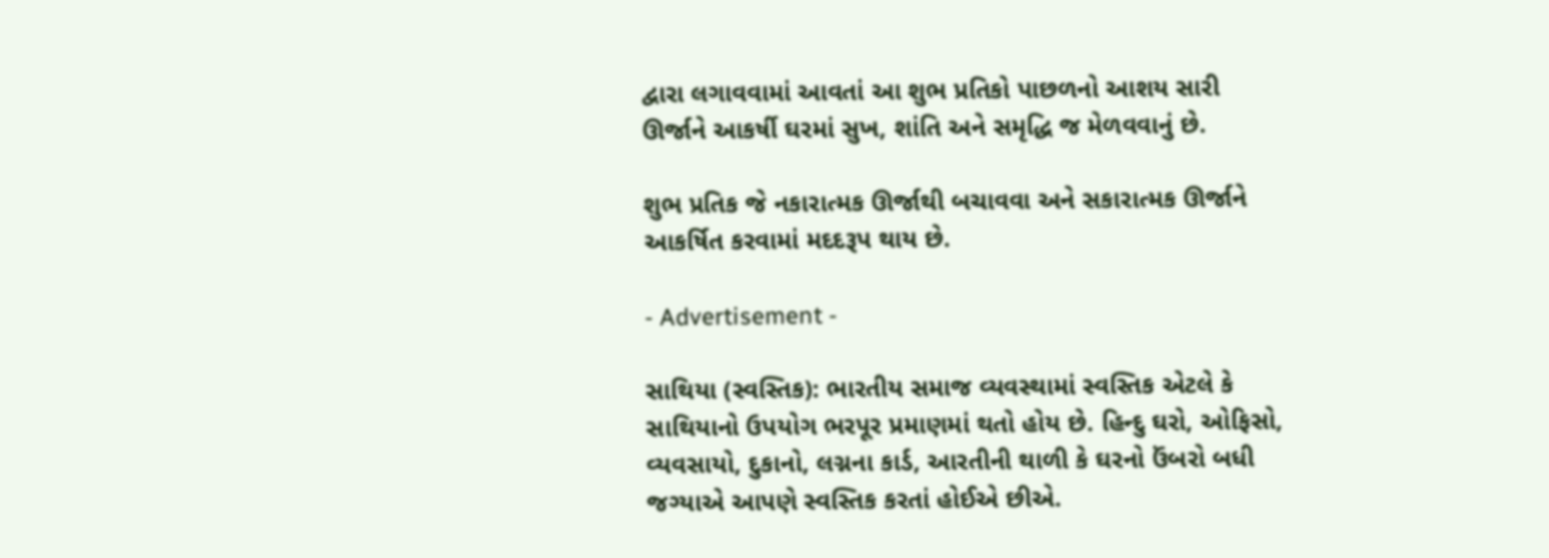દ્વારા લગાવવામાં આવતાં આ શુભ પ્રતિકો પાછળનો આશય સારી ઊર્જાને આકર્ષી ઘરમાં સુખ, શાંતિ અને સમૃદ્ધિ જ મેળવવાનું છે.

શુભ પ્રતિક જે નકારાત્મક ઊર્જાથી બચાવવા અને સકારાત્મક ઊર્જાને આકર્ષિત કરવામાં મદદરૂપ થાય છે.

- Advertisement -

સાથિયા (સ્વસ્તિક): ભારતીય સમાજ વ્યવસ્થામાં સ્વસ્તિક એટલે કે સાથિયાનો ઉપયોગ ભરપૂર પ્રમાણમાં થતો હોય છે. હિન્દુ ઘરો, ઓફિસો, વ્યવસાયો, દુકાનો, લગ્નના કાર્ડ, આરતીની થાળી કે ઘરનો ઉંબરો બધી જગ્યાએ આપણે સ્વસ્તિક કરતાં હોઈએ છીએ.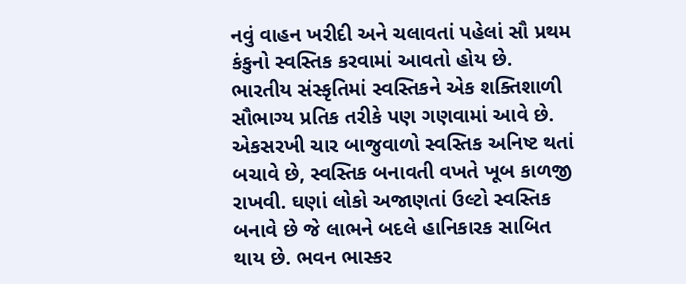નવું વાહન ખરીદી અને ચલાવતાં પહેલાં સૌ પ્રથમ કંકુનો સ્વસ્તિક કરવામાં આવતો હોય છે. ભારતીય સંસ્કૃતિમાં સ્વસ્તિકને એક શક્તિશાળી સૌભાગ્ય પ્રતિક તરીકે પણ ગણવામાં આવે છે. એકસરખી ચાર બાજુવાળો સ્વસ્તિક અનિષ્ટ થતાં બચાવે છે, સ્વસ્તિક બનાવતી વખતે ખૂબ કાળજી રાખવી. ઘણાં લોકો અજાણતાં ઉલ્ટો સ્વસ્તિક બનાવે છે જે લાભને બદલે હાનિકારક સાબિત થાય છે. ભવન ભાસ્કર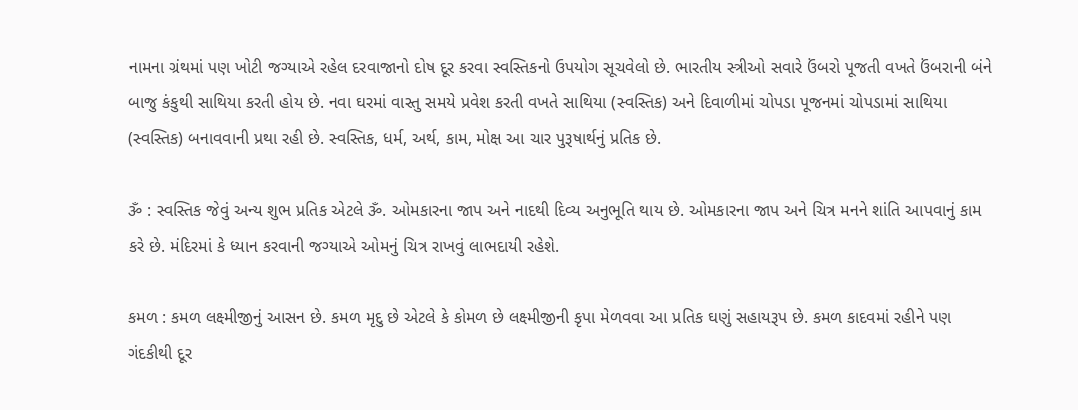નામના ગ્રંથમાં પણ ખોટી જગ્યાએ રહેલ દરવાજાનો દોષ દૂર કરવા સ્વસ્તિકનો ઉપયોગ સૂચવેલો છે. ભારતીય સ્ત્રીઓ સવારે ઉંબરો પૂજતી વખતે ઉંબરાની બંને બાજુ કંકુથી સાથિયા કરતી હોય છે. નવા ઘરમાં વાસ્તુ સમયે પ્રવેશ કરતી વખતે સાથિયા (સ્વસ્તિક) અને દિવાળીમાં ચોપડા પૂજનમાં ચોપડામાં સાથિયા (સ્વસ્તિક) બનાવવાની પ્રથા રહી છે. સ્વસ્તિક, ધર્મ, અર્થ, કામ, મોક્ષ આ ચાર પુરૂષાર્થનું પ્રતિક છે.

ૐ : સ્વસ્તિક જેવું અન્ય શુભ પ્રતિક એટલે ૐ. ઓમકારના જાપ અને નાદથી દિવ્ય અનુભૂતિ થાય છે. ઓમકારના જાપ અને ચિત્ર મનને શાંતિ આપવાનું કામ કરે છે. મંદિરમાં કે ધ્યાન કરવાની જગ્યાએ ઓમનું ચિત્ર રાખવું લાભદાયી રહેશે.

કમળ : કમળ લક્ષ્મીજીનું આસન છે. કમળ મૃદુ છે એટલે કે કોમળ છે લક્ષ્મીજીની કૃપા મેળવવા આ પ્રતિક ઘણું સહાયરૂપ છે. કમળ કાદવમાં રહીને પણ ગંદકીથી દૂર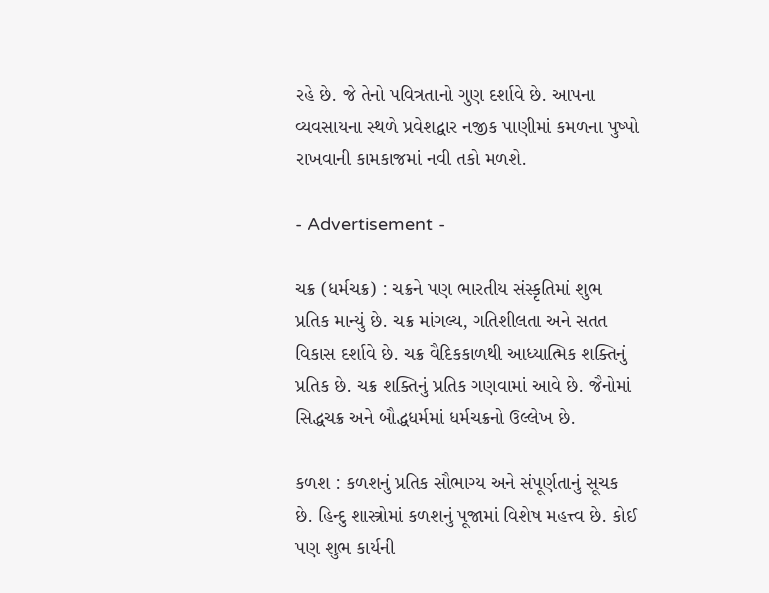રહે છે. જે તેનો પવિત્રતાનો ગુણ દર્શાવે છે. આપના વ્યવસાયના સ્થળે પ્રવેશદ્વાર નજીક પાણીમાં કમળના પુષ્પો રાખવાની કામકાજમાં નવી તકો મળશે.

- Advertisement -

ચક્ર (ધર્મચક્ર) : ચક્રને પણ ભારતીય સંસ્કૃતિમાં શુભ પ્રતિક માન્યું છે. ચક્ર માંગલ્ય, ગતિશીલતા અને સતત વિકાસ દર્શાવે છે. ચક્ર વૈદિકકાળથી આધ્યાત્મિક શક્તિનું પ્રતિક છે. ચક્ર શક્તિનું પ્રતિક ગણવામાં આવે છે. જૈનોમાં સિદ્ધચક્ર અને બૌદ્ધધર્મમાં ધર્મચક્રનો ઉલ્લેખ છે.

કળશ : કળશનું પ્રતિક સૌભાગ્ય અને સંપૂર્ણતાનું સૂચક છે. હિન્દુ શાસ્ત્રોમાં કળશનું પૂજામાં વિશેષ મહત્ત્વ છે. કોઈ પણ શુભ કાર્યની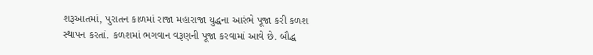શરૂઆતમાં, પુરાતન કાળમાં રાજા મહારાજા યુદ્ધના આરંભે પૂજા કરી કળશ સ્થાપન કરતાં. કળશમાં ભગવાન વરૂણની પૂજા કરવામાં આવે છે. બૌદ્ધ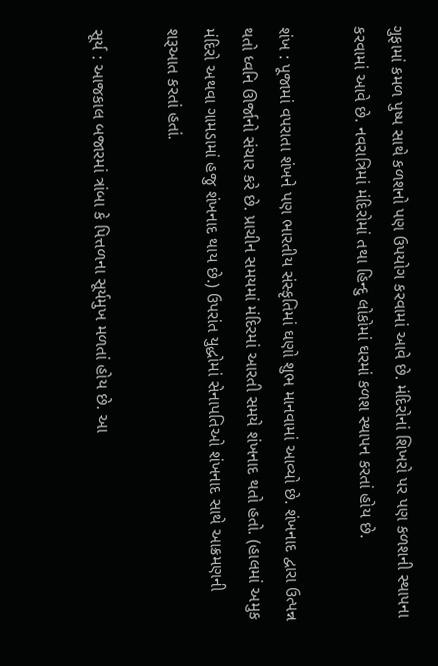ગુફામાં કમળ પુષ્પ સાથે કળશનો પણ ઉપયોગ કરવામાં આવે છે. મંદિરોનાં શિખરો પર પણ કળશની સ્થાપના કરવામાં આવે છે. નવરાત્રિમાં મંદિરોમાં તથા હિન્દુ લોકોમાં ઘરમાં કળશ સ્થાપન કરતાં હોય છે.

શંખ : પૂજામાં વપરાતા શંખને પણ ભારતીય સંસ્કૃતિમાં ઘણો શુભ માનવામાં આવ્યો છે. શંખનાદ દ્વારા ઉત્પન્ન થતો ધ્વનિ ઊર્જાનો સંચાર કરે છે. પ્રાચીન સમયમાં મંદિરમાં આરતી સમયે શંખનાદ થતો હતો. (હાલમાં અમુક મંદિરો અથવા ગામડામાં હજુ શંખનાદ થાય છે.) ઉપરાંત યુદ્ધોમાં સેનાપતિઓ શંખનાદ સાથે આક્રમણની શરૂઆત કરતાં હતાં.

સૂર્ય : આજકાલ બજારમાં ત્રાંબા કે પિત્તળના સૂર્યમુખ મળતાં હોય છે. આ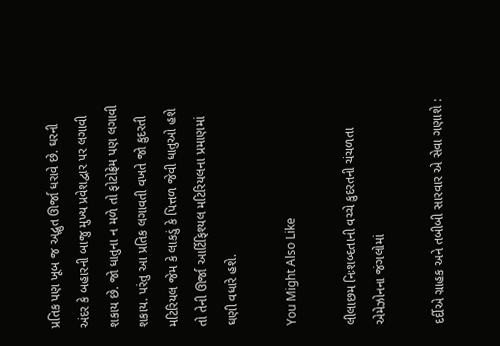પ્રતિક પણ ખૂબ જ અદ્ભુત ઊર્જા ધરાવે છે. ઘરની અંદર કે બહારની બાજુ મુખ્ય પ્રવેશદ્વાર પર લગાવી શકાય છે. જો ધાતુના ન મળે તો ફોટોફ્રેમ પણ લગાવી શકાય. પરંતુ આ પ્રતિક લગાવતી વખતે જો કુદરતી મટિરિયલ જેમ કે લાકડું કે પિત્તળ જેવી ધાતુઓ હશે તો તેની ઊર્જા આર્ટિફિશ્યલ મટિરિયલના પ્રમાણમાં ઘણી વધારે હશે.

You Might Also Like

લીલાછમ નિઃશબ્દતાની વચ્ચે કુદરતની ચંચળતા એમેઝોનના જંગલોમાં

દર્દીએ ગ્રાહક અને તબીબી સારવાર એ સેવા ગણાશે :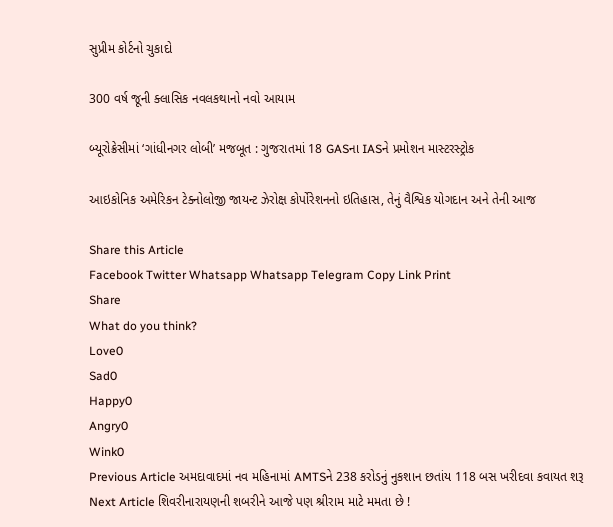સુપ્રીમ કોર્ટનો ચુકાદો

300 વર્ષ જૂની ક્લાસિક નવલકથાનો નવો આયામ

બ્યૂરોક્રેસીમાં ‘ગાંધીનગર લોબી’ મજબૂત : ગુજરાતમાં 18 GASના IASને પ્રમોશન માસ્ટરસ્ટ્રોક

આઇકોનિક અમેરિકન ટેક્નોલોજી જાયન્ટ ઝેરોક્ષ કોર્પોરેશનનો ઇતિહાસ, તેનું વૈશ્વિક યોગદાન અને તેની આજ

Share this Article
Facebook Twitter Whatsapp Whatsapp Telegram Copy Link Print
Share
What do you think?
Love0
Sad0
Happy0
Angry0
Wink0
Previous Article અમદાવાદમાં નવ મહિનામાં AMTSને 238 કરોડનું નુકશાન છતાંય 118 બસ ખરીદવા કવાયત શરૂ
Next Article શિવરીનારાયણની શબરીને આજે પણ શ્રીરામ માટે મમતા છે !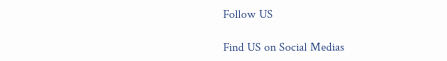Follow US

Find US on Social Medias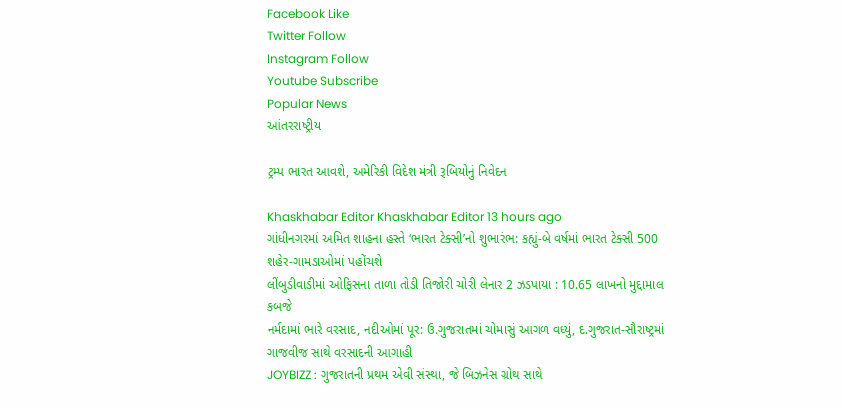Facebook Like
Twitter Follow
Instagram Follow
Youtube Subscribe
Popular News
આંતરરાષ્ટ્રીય

ટ્રમ્પ ભારત આવશે, અમેરિકી વિદેશ મંત્રી રૂબિયોનું નિવેદન

Khaskhabar Editor Khaskhabar Editor 13 hours ago
ગાંધીનગરમાં અમિત શાહના હસ્તે ‘ભારત ટેક્સી’નો શુભારંભ: કહ્યું-બે વર્ષમાં ભારત ટેક્સી 500 શહેર-ગામડાઓમાં પહોંચશે
લીંબુડીવાડીમાં ઓફિસના તાળા તોડી તિજોરી ચોરી લેનાર 2 ઝડપાયા : 10.65 લાખનો મુદ્દામાલ કબજે
નર્મદામાં ભારે વરસાદ, નદીઓમાં પૂર: ઉ.ગુજરાતમાં ચોમાસું આગળ વધ્યું, દ.ગુજરાત-સૌરાષ્ટ્રમાં ગાજવીજ સાથે વરસાદની આગાહી
JOYBIZZ : ગુજરાતની પ્રથમ એવી સંસ્થા, જે બિઝનેસ ગ્રોથ સાથે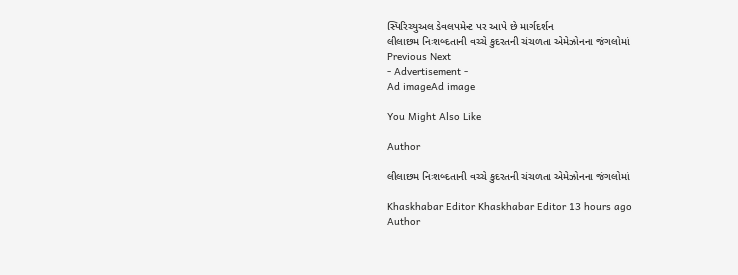સ્પિરિચ્યુઅલ ડેવલપમેન્ટ પર આપે છે માર્ગદર્શન
લીલાછમ નિઃશબ્દતાની વચ્ચે કુદરતની ચંચળતા એમેઝોનના જંગલોમાં
Previous Next
- Advertisement -
Ad imageAd image

You Might Also Like

Author

લીલાછમ નિઃશબ્દતાની વચ્ચે કુદરતની ચંચળતા એમેઝોનના જંગલોમાં

Khaskhabar Editor Khaskhabar Editor 13 hours ago
Author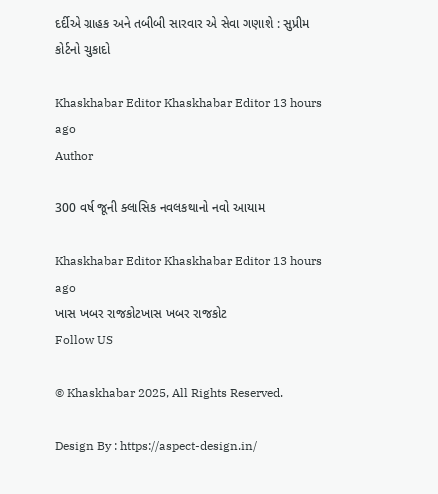દર્દીએ ગ્રાહક અને તબીબી સારવાર એ સેવા ગણાશે : સુપ્રીમ કોર્ટનો ચુકાદો

Khaskhabar Editor Khaskhabar Editor 13 hours ago
Author

300 વર્ષ જૂની ક્લાસિક નવલકથાનો નવો આયામ

Khaskhabar Editor Khaskhabar Editor 13 hours ago
ખાસ ખબર રાજકોટખાસ ખબર રાજકોટ
Follow US

© Khaskhabar 2025, All Rights Reserved.

Design By : https://aspect-design.in/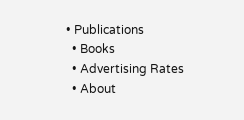• Publications
  • Books
  • Advertising Rates
  • About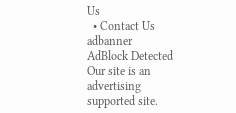Us
  • Contact Us
adbanner
AdBlock Detected
Our site is an advertising supported site.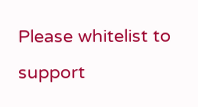Please whitelist to support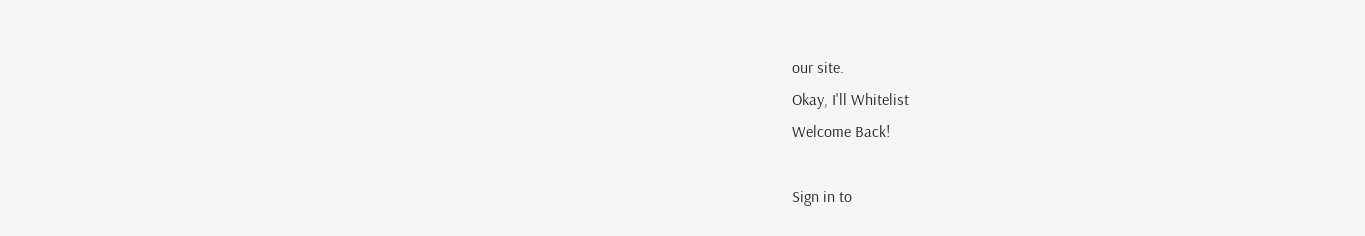our site.
Okay, I'll Whitelist
Welcome Back!

Sign in to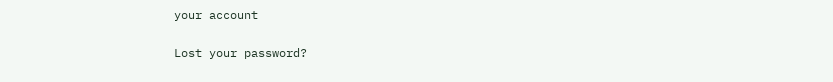your account

Lost your password?